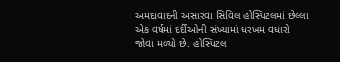અમદાવાદની અસારવા સિવિલ હોસ્પિટલમાં છેલ્લા એક વર્ષમાં દર્દીઓની સંખ્યામાં ધરખમ વધારો જોવા મળ્યો છે. હોસ્પિટલ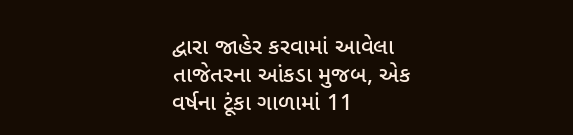દ્વારા જાહેર કરવામાં આવેલા તાજેતરના આંકડા મુજબ, એક વર્ષના ટૂંકા ગાળામાં 11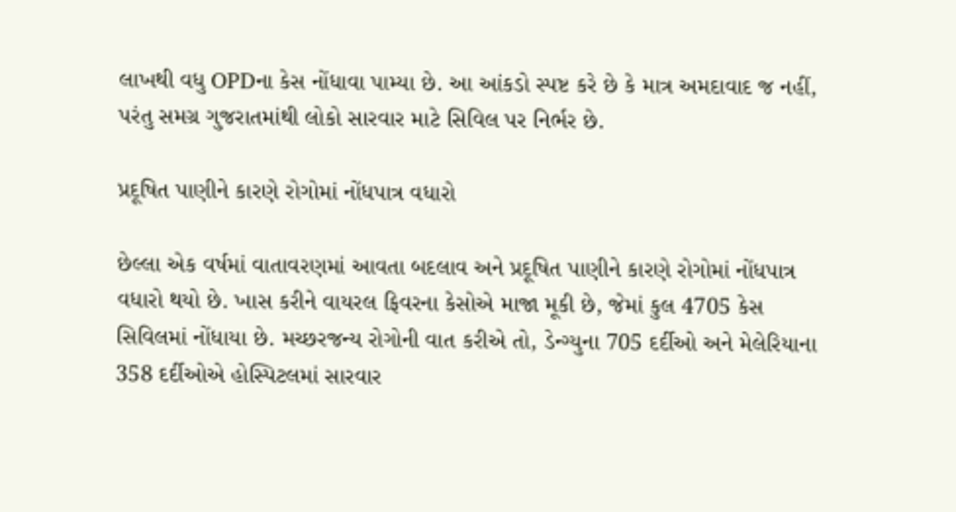લાખથી વધુ OPDના કેસ નોંધાવા પામ્યા છે. આ આંકડો સ્પષ્ટ કરે છે કે માત્ર અમદાવાદ જ નહીં, પરંતુ સમગ્ર ગુજરાતમાંથી લોકો સારવાર માટે સિવિલ પર નિર્ભર છે.

પ્રદૂષિત પાણીને કારણે રોગોમાં નોંધપાત્ર વધારો

છેલ્લા એક વર્ષમાં વાતાવરણમાં આવતા બદલાવ અને પ્રદૂષિત પાણીને કારણે રોગોમાં નોંધપાત્ર વધારો થયો છે. ખાસ કરીને વાયરલ ફિવરના કેસોએ માજા મૂકી છે, જેમાં કુલ 4705 કેસ સિવિલમાં નોંધાયા છે. મચ્છરજન્ય રોગોની વાત કરીએ તો, ડેન્ગ્યુના 705 દર્દીઓ અને મેલેરિયાના 358 દર્દીઓએ હોસ્પિટલમાં સારવાર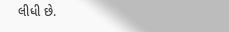લીધી છે.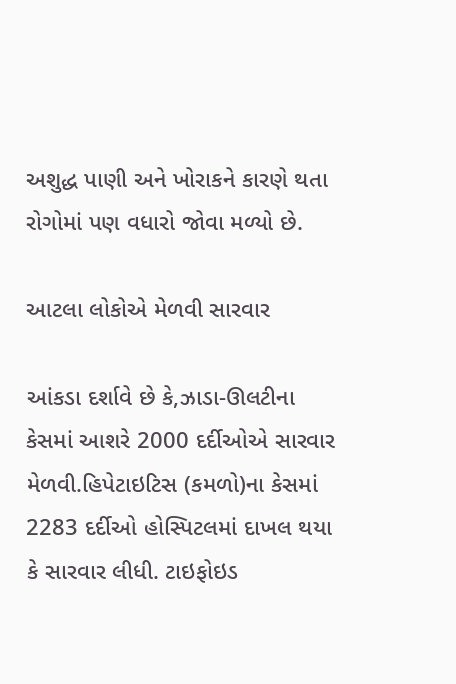અશુદ્ધ પાણી અને ખોરાકને કારણે થતા રોગોમાં પણ વધારો જોવા મળ્યો છે.

આટલા લોકોએ મેળવી સારવાર

આંકડા દર્શાવે છે કે,ઝાડા-ઊલટીના કેસમાં આશરે 2000 દર્દીઓએ સારવાર મેળવી.હિપેટાઇટિસ (કમળો)ના કેસમાં 2283 દર્દીઓ હોસ્પિટલમાં દાખલ થયા કે સારવાર લીધી. ટાઇફોઇડ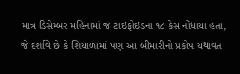માત્ર ડિસેમ્બર મહિનામાં જ ટાઇફોઇડના ૧૮ કેસ નોંધાયા હતા, જે દર્શાવે છે કે શિયાળામાં પણ આ બીમારીનો પ્રકોપ યથાવત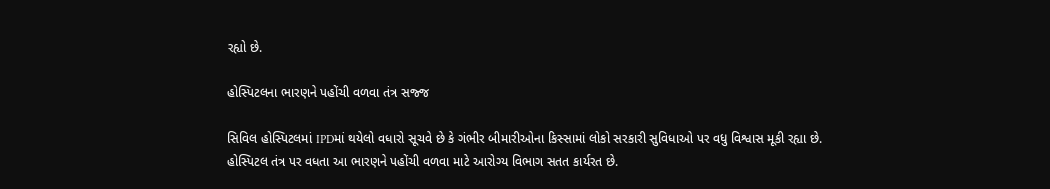રહ્યો છે.

હોસ્પિટલના ભારણને પહોંચી વળવા તંત્ર સજ્જ

સિવિલ હોસ્પિટલમાં IPDમાં થયેલો વધારો સૂચવે છે કે ગંભીર બીમારીઓના કિસ્સામાં લોકો સરકારી સુવિધાઓ પર વધુ વિશ્વાસ મૂકી રહ્યા છે. હોસ્પિટલ તંત્ર પર વધતા આ ભારણને પહોંચી વળવા માટે આરોગ્ય વિભાગ સતત કાર્યરત છે.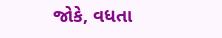જોકે, વધતા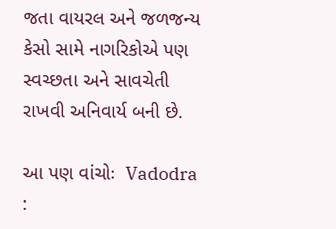જતા વાયરલ અને જળજન્ય કેસો સામે નાગરિકોએ પણ સ્વચ્છતા અને સાવચેતી રાખવી અનિવાર્ય બની છે.

આ પણ વાંચોઃ  Vadodra :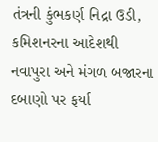તંત્રની કુંભકર્ણ નિદ્રા ઉડી, કમિશનરના આદેશથી નવાપુરા અને મંગળ બજારના દબાણો પર ફર્યા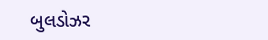બુલડોઝર